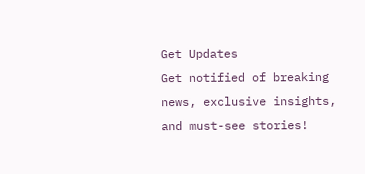Get Updates
Get notified of breaking news, exclusive insights, and must-see stories!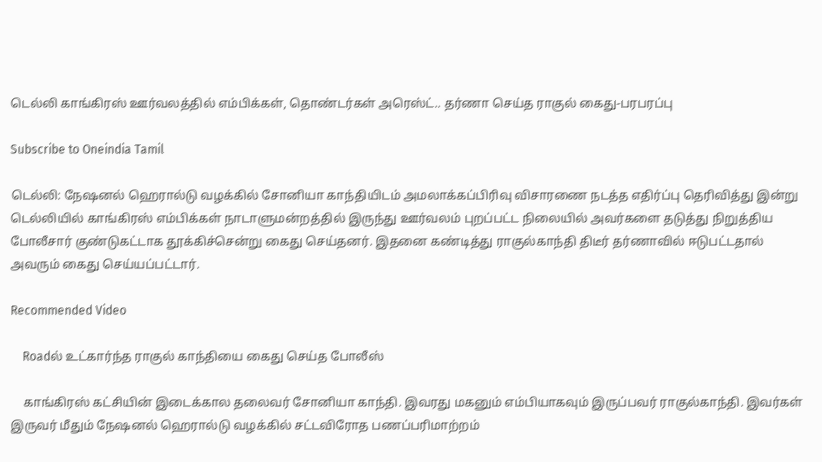டெல்லி காங்கிரஸ் ஊர்வலத்தில் எம்பிக்கள், தொண்டர்கள் அரெஸ்ட்.. தர்ணா செய்த ராகுல் கைது-பரபரப்பு

Subscribe to Oneindia Tamil

டெல்லி: நேஷனல் ஹெரால்டு வழக்கில் சோனியா காந்தியிடம் அமலாக்கப்பிரிவு விசாரணை நடத்த எதிர்ப்பு தெரிவித்து இன்று டெல்லியில் காங்கிரஸ் எம்பிக்கள் நாடாளுமன்றத்தில் இருந்து ஊர்வலம் புறப்பட்ட நிலையில் அவர்களை தடுத்து நிறுத்திய போலீசார் குண்டுகட்டாக தூக்கிச்சென்று கைது செய்தனர். இதனை கண்டித்து ராகுல்காந்தி திடீர் தர்ணாவில் ஈடுபட்டதால் அவரும் கைது செய்யப்பட்டார்.

Recommended Video

    Roadல் உட்கார்ந்த ராகுல் காந்தியை கைது செய்த போலீஸ்

    காங்கிரஸ் கட்சியின் இடைக்கால தலைவர் சோனியா காந்தி. இவரது மகனும் எம்பியாகவும் இருப்பவர் ராகுல்காந்தி. இவர்கள் இருவர் மீதும் நேஷனல் ஹெரால்டு வழக்கில் சட்டவிரோத பணப்பரிமாற்றம்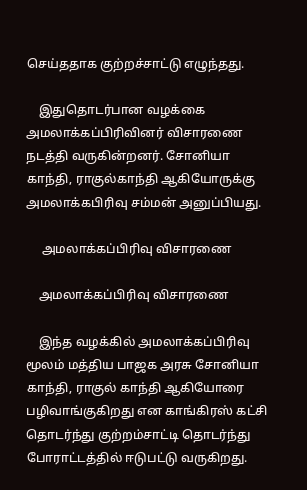செய்ததாக குற்றச்சாட்டு எழுந்தது.

    இதுதொடர்பான வழக்கை அமலாக்கப்பிரிவினர் விசாரணை நடத்தி வருகின்றனர். சோனியா காந்தி, ராகுல்காந்தி ஆகியோருக்கு அமலாக்கபிரிவு சம்மன் அனுப்பியது.

     அமலாக்கப்பிரிவு விசாரணை

    அமலாக்கப்பிரிவு விசாரணை

    இந்த வழக்கில் அமலாக்கப்பிரிவு மூலம் மத்திய பாஜக அரசு சோனியா காந்தி, ராகுல் காந்தி ஆகியோரை பழிவாங்குகிறது என காங்கிரஸ் கட்சி தொடர்ந்து குற்றம்சாட்டி தொடர்ந்து போராட்டத்தில் ஈடுபட்டு வருகிறது.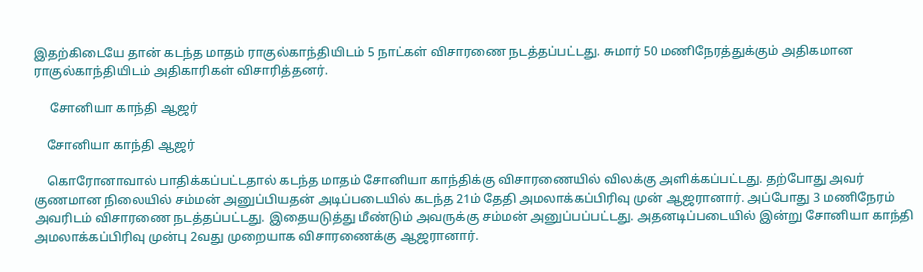இதற்கிடையே தான் கடந்த மாதம் ராகுல்காந்தியிடம் 5 நாட்கள் விசாரணை நடத்தப்பட்டது. சுமார் 50 மணிநேரத்துக்கும் அதிகமான ராகுல்காந்தியிடம் அதிகாரிகள் விசாரித்தனர்.

     சோனியா காந்தி ஆஜர்

    சோனியா காந்தி ஆஜர்

    கொரோனாவால் பாதிக்கப்பட்டதால் கடந்த மாதம் சோனியா காந்திக்கு விசாரணையில் விலக்கு அளிக்கப்பட்டது. தற்போது அவர் குணமான நிலையில் சம்மன் அனுப்பியதன் அடிப்படையில் கடந்த 21ம் தேதி அமலாக்கப்பிரிவு முன் ஆஜரானார். அப்போது 3 மணிநேரம் அவரிடம் விசாரணை நடத்தப்பட்டது. இதையடுத்து மீண்டும் அவருக்கு சம்மன் அனுப்பப்பட்டது. அதனடிப்படையில் இன்று சோனியா காந்தி அமலாக்கப்பிரிவு முன்பு 2வது முறையாக விசாரணைக்கு ஆஜரானார்.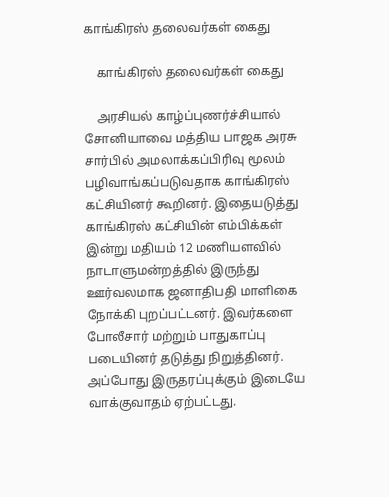காங்கிரஸ் தலைவர்கள் கைது

    காங்கிரஸ் தலைவர்கள் கைது

    அரசியல் காழ்ப்புணர்ச்சியால் சோனியாவை மத்திய பாஜக அரசு சார்பில் அமலாக்கப்பிரிவு மூலம் பழிவாங்கப்படுவதாக காங்கிரஸ் கட்சியினர் கூறினர். இதையடுத்து காங்கிரஸ் கட்சியின் எம்பிக்கள் இன்று மதியம் 12 மணியளவில் நாடாளுமன்றத்தில் இருந்து ஊர்வலமாக ஜனாதிபதி மாளிகை நோக்கி புறப்பட்டனர். இவர்களை போலீசார் மற்றும் பாதுகாப்பு படையினர் தடுத்து நிறுத்தினர். அப்போது இருதரப்புக்கும் இடையே வாக்குவாதம் ஏற்பட்டது.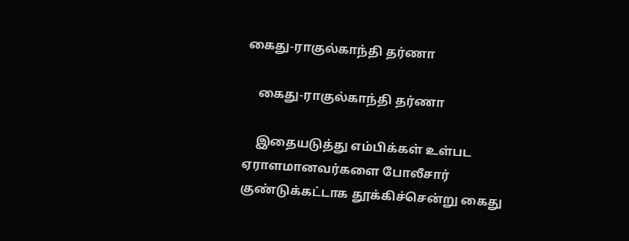கைது-ராகுல்காந்தி தர்ணா

    கைது-ராகுல்காந்தி தர்ணா

    இதையடுத்து எம்பிக்கள் உள்பட ஏராளமானவர்களை போலீசார் குண்டுக்கட்டாக தூக்கிச்சென்று கைது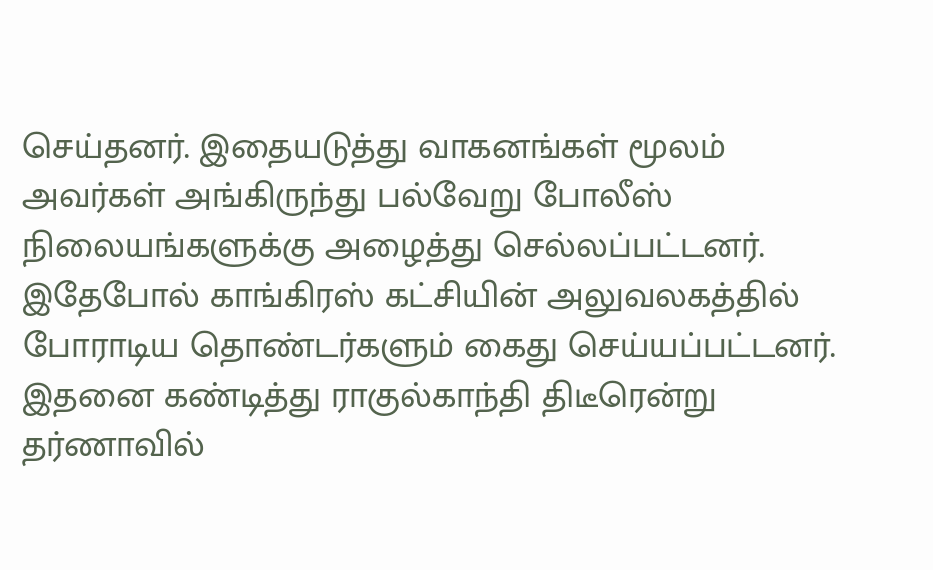செய்தனர். இதையடுத்து வாகனங்கள் மூலம் அவர்கள் அங்கிருந்து பல்வேறு போலீஸ் நிலையங்களுக்கு அழைத்து செல்லப்பட்டனர். இதேபோல் காங்கிரஸ் கட்சியின் அலுவலகத்தில் போராடிய தொண்டர்களும் கைது செய்யப்பட்டனர். இதனை கண்டித்து ராகுல்காந்தி திடீரென்று தர்ணாவில்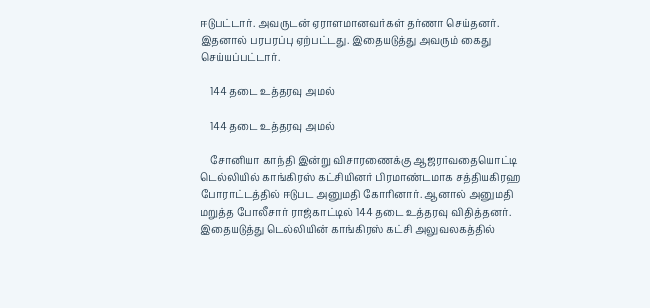ஈடுபட்டார். அவருடன் ஏராளமானவர்கள் தர்ணா செய்தனர். இதனால் பரபரப்பு ஏற்பட்டது. இதையடுத்து அவரும் கைது செய்யப்பட்டார்.

    144 தடை உத்தரவு அமல்

    144 தடை உத்தரவு அமல்

    சோனியா காந்தி இன்று விசாரணைக்கு ஆஜராவதையொட்டி டெல்லியில் காங்கிரஸ் கட்சியினர் பிரமாண்டமாக சத்தியகிரஹ போராட்டத்தில் ஈடுபட அனுமதி கோரினார். ஆனால் அனுமதி மறுத்த போலீசார் ராஜ்காட்டில் 144 தடை உத்தரவு விதித்தனர். இதையடுத்து டெல்லியின் காங்கிரஸ் கட்சி அலுவலகத்தில்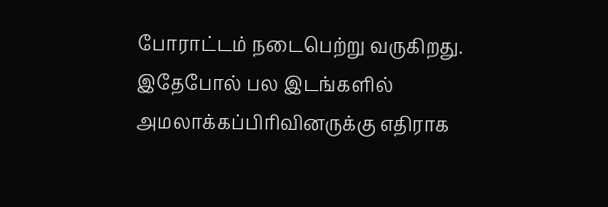போராட்டம் நடைபெற்று வருகிறது. இதேபோல் பல இடங்களில் அமலாக்கப்பிரிவினருக்கு எதிராக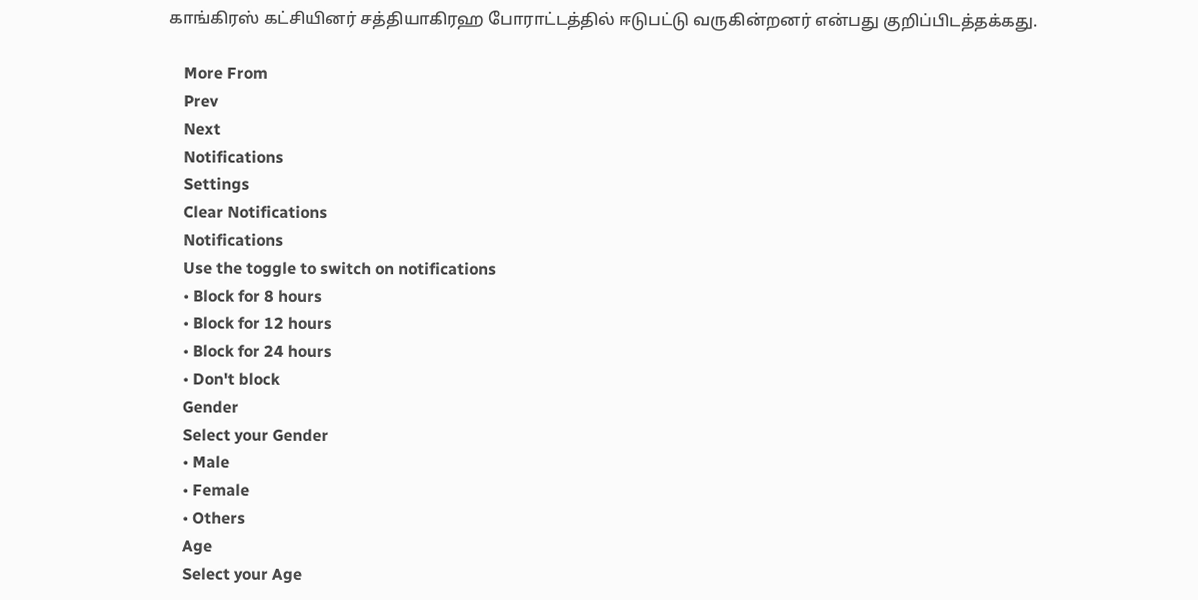காங்கிரஸ் கட்சியினர் சத்தியாகிரஹ போராட்டத்தில் ஈடுபட்டு வருகின்றனர் என்பது குறிப்பிடத்தக்கது.

    More From
    Prev
    Next
    Notifications
    Settings
    Clear Notifications
    Notifications
    Use the toggle to switch on notifications
    • Block for 8 hours
    • Block for 12 hours
    • Block for 24 hours
    • Don't block
    Gender
    Select your Gender
    • Male
    • Female
    • Others
    Age
    Select your Age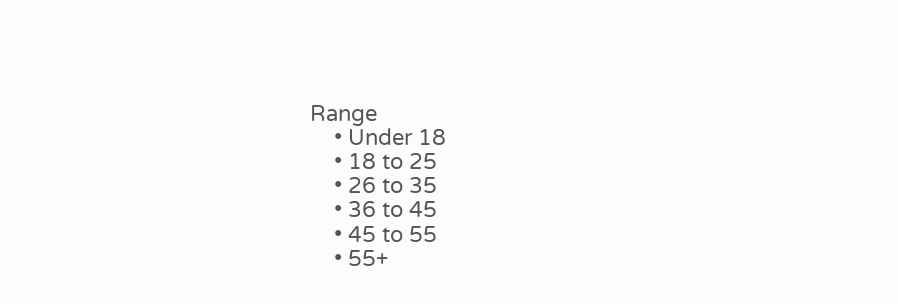Range
    • Under 18
    • 18 to 25
    • 26 to 35
    • 36 to 45
    • 45 to 55
    • 55+